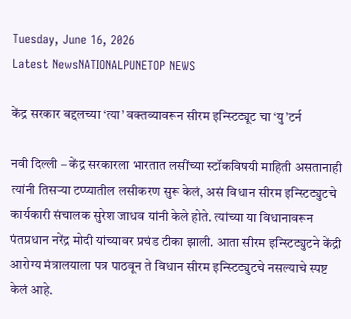Tuesday, June 16, 2026
Latest NewsNATIONALPUNETOP NEWS

केंद्र सरकार बद्दलच्या ‘त्या’ वक्तव्यावरून सीरम इन्स्टिट्यूट चा ‘यु’टर्न

नवी दिल्ली – केंद्र सरकारला भारतात लसींच्या स्टॉकविषयी माहिती असतानाही त्यांनी तिसऱ्या टप्प्यातील लसीकरण सुरू केलं, असं विधान सीरम इन्स्टिट्युटचे कार्यकारी संचालक सुरेश जाधव यांनी केले होते. त्यांच्या या विधानावरून पंतप्रधान नरेंद्र मोदी यांच्यावर प्रचंड टीका झाली. आता सीरम इन्स्टिट्युटने केंद्री आरोग्य मंत्रालयाला पत्र पाठवून ते विधान सीरम इन्स्टिट्युटचे नसल्याचे स्पष्ट केलं आहे.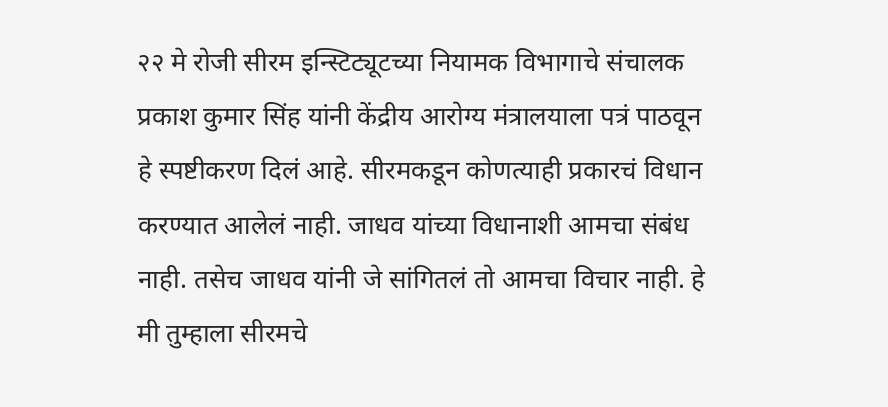२२ मे रोजी सीरम इन्स्टिट्यूटच्या नियामक विभागाचे संचालक प्रकाश कुमार सिंह यांनी केंद्रीय आरोग्य मंत्रालयाला पत्रं पाठवून हे स्पष्टीकरण दिलं आहे. सीरमकडून कोणत्याही प्रकारचं विधान करण्यात आलेलं नाही. जाधव यांच्या विधानाशी आमचा संबंध नाही. तसेच जाधव यांनी जे सांगितलं तो आमचा विचार नाही. हे मी तुम्हाला सीरमचे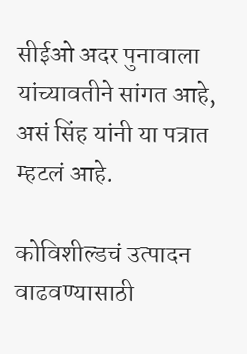सीईओ अदर पुनावाला यांच्यावतीने सांगत आहे, असं सिंह यांनी या पत्रात म्हटलं आहे.

कोविशील्डचं उत्पादन वाढवण्यासाठी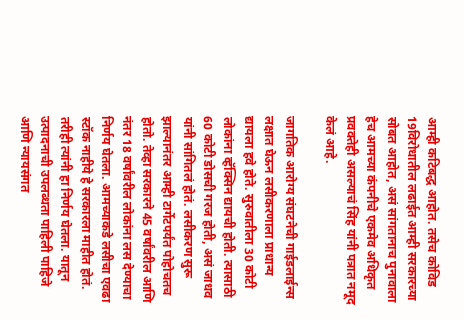आम्ही कटिबद्ध आहोत. तसेच कोविड 19विरोधातील लढाईत आम्ही सरकारच्या सोबत आहोत, असं सांगतानाच पुनावाला हेच आमच्या कंपनीचे एकमेव अधिकृत प्रवक्तेही असल्याचं सिंह यांनी पत्रात नमूद केलं आहे.

जागतिक आरोग्य संघटनेची गाईडलाईन्स लक्षात घेऊन लसीकरणाला प्राधान्य द्यायला हवे होते. सुरुवातीला 30 कोटी लोकांना व्हॅक्सिन द्यायची होती. त्यासाठी 60 कोटी डोसची गरज होती, असं जाधव यांनी सांगितलं होतं. लसीकरण सुरू झाल्यानंतर आम्ही टार्गेटपर्यंत पोहोचतच होतो. तेव्हा सरकारने 45 वर्षांवरील आणि नंतर 18 वर्षांवरील लोकांना लस देण्याचा निर्णय घेतला. आमच्याकडे लसीचा एवढा स्टॉक नाहीये हे सरकारला माहीत होतं. तरीही त्यांनी हा निर्णय घेतला. यातून उत्पादनाची उपलब्धता पाहिली पाहिजे आणि न्यायसंगत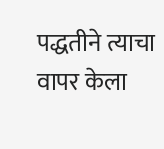पद्धतीने त्याचा वापर केला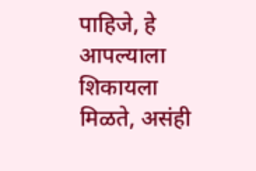पाहिजे, हे आपल्याला शिकायला मिळते, असंही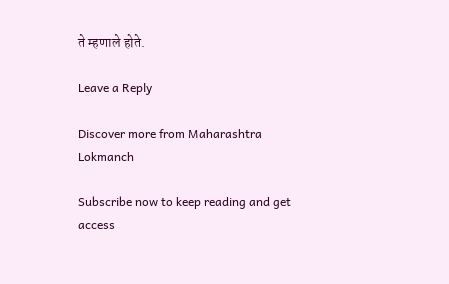ते म्हणाले होते.

Leave a Reply

Discover more from Maharashtra Lokmanch

Subscribe now to keep reading and get access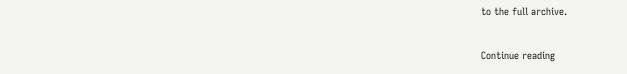to the full archive.

Continue reading